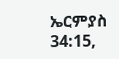ኤርምያስ 34:15,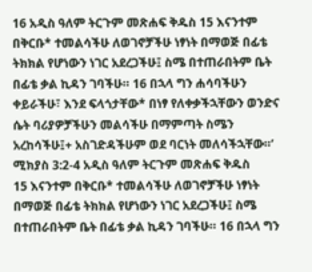16 አዲስ ዓለም ትርጉም መጽሐፍ ቅዱስ 15 እናንተም በቅርቡ* ተመልሳችሁ ለወገኖቻችሁ ነፃነት በማወጅ በፊቴ ትክክል የሆነውን ነገር አደረጋችሁ፤ ስሜ በተጠራበትም ቤት በፊቴ ቃል ኪዳን ገባችሁ። 16 በኋላ ግን ሐሳባችሁን ቀይራችሁ፣ እንደ ፍላጎታቸው* በነፃ የለቀቃችኋቸውን ወንድና ሴት ባሪያዎቻችሁን መልሳችሁ በማምጣት ስሜን አረከሳችሁ፤+ አስገድዳችሁም ወደ ባርነት መለሳችኋቸው።’ ሚክያስ 3:2-4 አዲስ ዓለም ትርጉም መጽሐፍ ቅዱስ
15 እናንተም በቅርቡ* ተመልሳችሁ ለወገኖቻችሁ ነፃነት በማወጅ በፊቴ ትክክል የሆነውን ነገር አደረጋችሁ፤ ስሜ በተጠራበትም ቤት በፊቴ ቃል ኪዳን ገባችሁ። 16 በኋላ ግን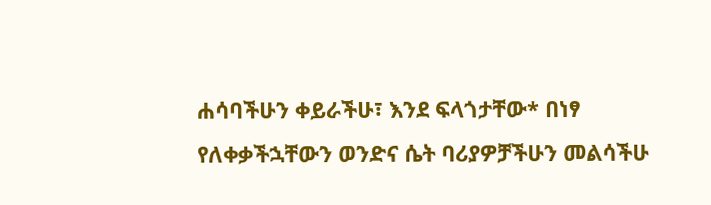ሐሳባችሁን ቀይራችሁ፣ እንደ ፍላጎታቸው* በነፃ የለቀቃችኋቸውን ወንድና ሴት ባሪያዎቻችሁን መልሳችሁ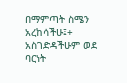በማምጣት ስሜን አረከሳችሁ፤+ አስገድዳችሁም ወደ ባርነት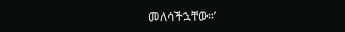መለሳችኋቸው።’